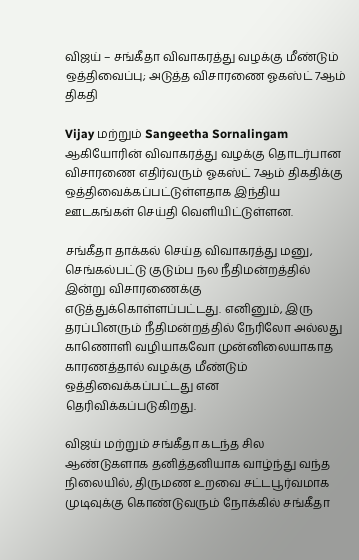விஜய் – சங்கீதா விவாகரத்து வழக்கு மீண்டும் ஒத்திவைப்பு; அடுத்த விசாரணை ஓகஸ்ட் 7ஆம் திகதி

Vijay மற்றும் Sangeetha Sornalingam ஆகியோரின் விவாகரத்து வழக்கு தொடர்பான விசாரணை எதிர்வரும் ஓகஸ்ட் 7ஆம் திகதிக்கு ஒத்திவைக்கப்பட்டுள்ளதாக இந்திய ஊடகங்கள் செய்தி வெளியிட்டுள்ளன.

சங்கீதா தாக்கல் செய்த விவாகரத்து மனு, செங்கல்பட்டு குடும்ப நல நீதிமன்றத்தில் இன்று விசாரணைக்கு எடுத்துக்கொள்ளப்பட்டது. எனினும், இரு தரப்பினரும் நீதிமன்றத்தில் நேரிலோ அல்லது காணொளி வழியாகவோ முன்னிலையாகாத காரணத்தால் வழக்கு மீண்டும் ஒத்திவைக்கப்பட்டது என தெரிவிக்கப்படுகிறது.

விஜய் மற்றும் சங்கீதா கடந்த சில ஆண்டுகளாக தனித்தனியாக வாழ்ந்து வந்த நிலையில், திருமண உறவை சட்டபூர்வமாக முடிவுக்கு கொண்டுவரும் நோக்கில் சங்கீதா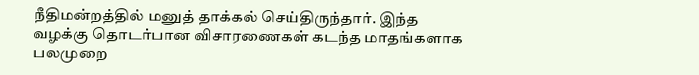நீதிமன்றத்தில் மனுத் தாக்கல் செய்திருந்தார். இந்த வழக்கு தொடர்பான விசாரணைகள் கடந்த மாதங்களாக பலமுறை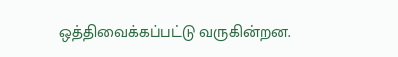ஒத்திவைக்கப்பட்டு வருகின்றன.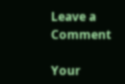Leave a Comment

Your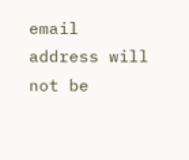email address will not be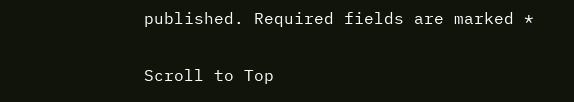published. Required fields are marked *

Scroll to Top